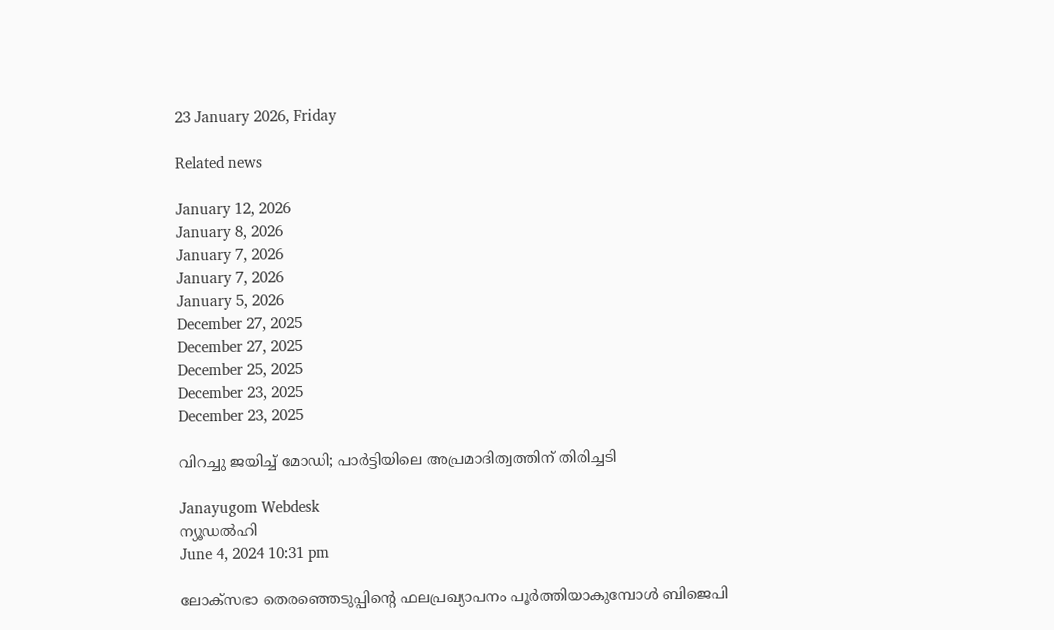23 January 2026, Friday

Related news

January 12, 2026
January 8, 2026
January 7, 2026
January 7, 2026
January 5, 2026
December 27, 2025
December 27, 2025
December 25, 2025
December 23, 2025
December 23, 2025

വിറച്ചു ജയിച്ച് മോഡി; പാര്‍ട്ടിയിലെ അപ്രമാദിത്വത്തിന് തിരിച്ചടി

Janayugom Webdesk
ന്യൂഡല്‍ഹി
June 4, 2024 10:31 pm

ലോക്‌സഭാ തെരഞ്ഞെടുപ്പിന്റെ ഫലപ്രഖ്യാപനം പൂര്‍ത്തിയാകുമ്പോള്‍ ബിജെപി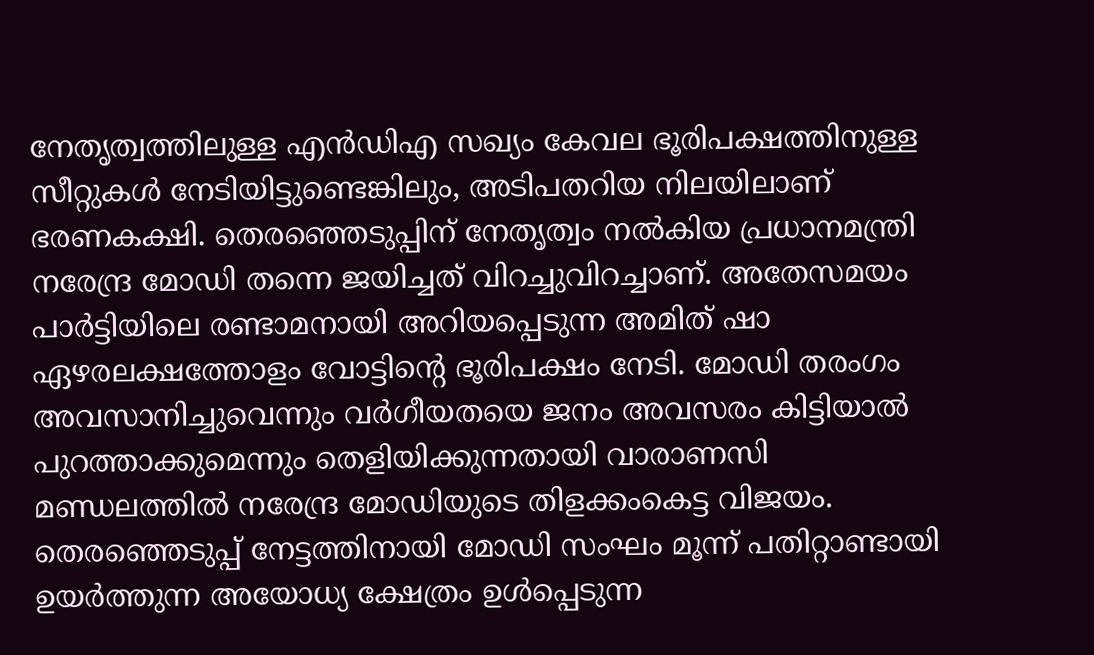നേതൃത്വത്തിലുള്ള എന്‍ഡിഎ സഖ്യം കേവല ഭൂരിപക്ഷത്തിനുള്ള സീറ്റുകള്‍ നേടിയിട്ടുണ്ടെങ്കിലും, അടിപതറിയ നിലയിലാണ് ഭരണകക്ഷി. തെരഞ്ഞെടുപ്പിന് നേതൃത്വം നല്‍കിയ പ്രധാനമന്ത്രി നരേന്ദ്ര മോഡി തന്നെ ജയിച്ചത് വിറച്ചുവിറച്ചാണ്. അതേസമയം പാര്‍ട്ടിയിലെ രണ്ടാമനായി അറിയപ്പെടുന്ന അമിത് ഷാ ഏഴരലക്ഷത്തോളം വോട്ടിന്റെ ഭൂരിപക്ഷം നേടി. മോഡി തരംഗം അവസാനിച്ചുവെന്നും വര്‍ഗീയതയെ ജനം അവസരം കിട്ടിയാല്‍ പുറത്താക്കുമെന്നും തെളിയിക്കുന്നതായി വാരാണസി മണ്ഡലത്തില്‍ നരേന്ദ്ര മോഡിയുടെ തിളക്കംകെട്ട വിജയം. തെരഞ്ഞെടുപ്പ് നേട്ടത്തിനായി മോഡി സംഘം മൂന്ന് പതിറ്റാണ്ടായി ഉയര്‍ത്തുന്ന അയോധ്യ ക്ഷേത്രം ഉള്‍പ്പെടുന്ന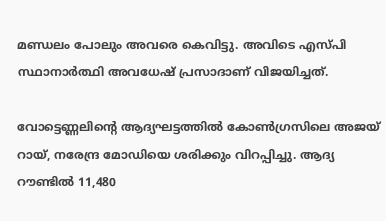മണ്ഡലം പോലും അവരെ കെവിട്ടു. അവിടെ എസ്‌പി സ്ഥാനാര്‍ത്ഥി അവധേഷ് പ്രസാദാണ് വിജയിച്ചത്.

വോട്ടെണ്ണലിന്റെ ആദ്യഘട്ടത്തിൽ കോണ്‍ഗ്രസിലെ അജയ് റായ്, നരേന്ദ്ര മോഡിയെ ശരിക്കും വിറപ്പിച്ചു. ആദ്യ റൗണ്ടിൽ 11,480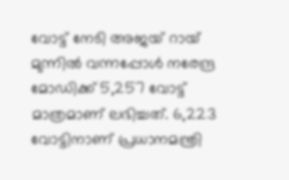വോട്ട് നേടി അജയ് റായ് മുന്നിൽ വന്നപ്പോൾ നരേന്ദ്ര മോഡിക്ക് 5,257 വോട്ട് മാത്രമാണ് ലഭിച്ചത്. 6,223 വോട്ടിനാണ് പ്രധാനമന്ത്രി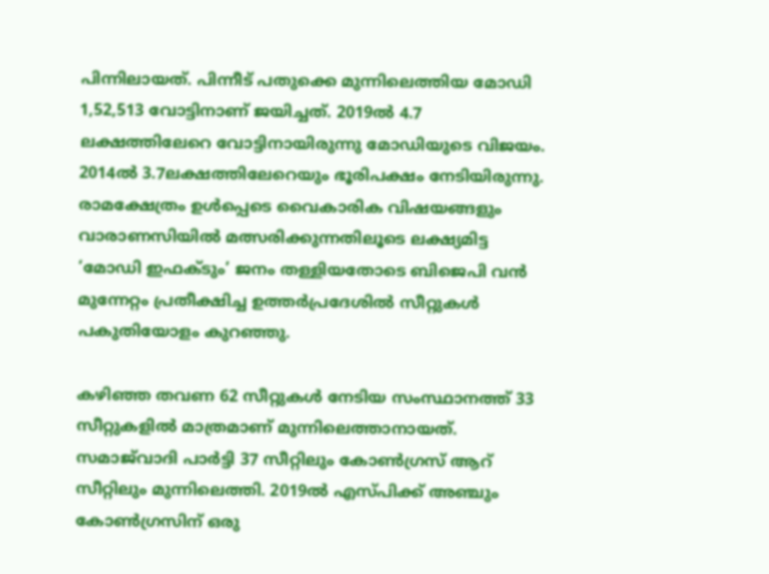പിന്നിലായത്. പിന്നീട് പതുക്കെ മുന്നിലെത്തിയ മോഡി 1,52,513 വോട്ടിനാണ് ജയിച്ചത്. 2019ൽ 4.7 ലക്ഷത്തിലേറെ വോട്ടിനായിരുന്നു മോഡിയുടെ വിജയം. 2014ൽ 3.7ലക്ഷത്തിലേറെയും ഭൂരിപക്ഷം നേടിയിരുന്നു. രാമക്ഷേത്രം ഉൾപ്പെടെ വൈകാരിക വിഷയങ്ങളും വാരാണസിയിൽ മത്സരിക്കുന്നതിലൂടെ ലക്ഷ്യമിട്ട ‘മോഡി ഇഫക്ടും’ ജനം തള്ളിയതോടെ ബിജെപി വൻ മുന്നേറ്റം പ്രതീക്ഷിച്ച ഉത്തർപ്രദേശിൽ സീറ്റുകള്‍ പകുതിയോളം കുറഞ്ഞു.

കഴിഞ്ഞ തവണ 62 സീറ്റുകൾ നേടിയ സംസ്ഥാനത്ത് 33 സീറ്റുകളില്‍ മാത്രമാണ് മുന്നിലെത്താനായത്. സമാജ്‌വാദി പാർട്ടി 37 സീറ്റിലും കോൺഗ്രസ് ആറ് സീറ്റിലും മുന്നിലെത്തി. 2019ല്‍ എസ്‌പിക്ക് അഞ്ചും കോൺഗ്രസിന് ഒരു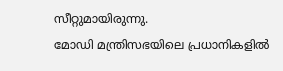സീറ്റുമായിരുന്നു.
മോഡി മന്ത്രിസഭയിലെ പ്രധാനികളില്‍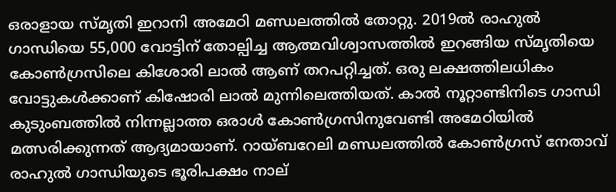ഒരാളായ സ്മൃതി ഇറാനി അമേഠി മണ്ഡലത്തില്‍ തോറ്റു. 2019ൽ രാഹുൽ ഗാന്ധിയെ 55,000 വോട്ടിന് തോല്പിച്ച ആത്മവിശ്വാസത്തിൽ ഇറങ്ങിയ സ്മൃതിയെ കോണ്‍ഗ്രസിലെ കിശോരി ലാൽ ആണ് തറപറ്റിച്ചത്. ഒരു ലക്ഷത്തിലധികം വോട്ടുകൾക്കാണ് കിഷോരി ലാൽ മുന്നിലെത്തിയത്. കാല്‍ നൂറ്റാണ്ടിനിടെ ഗാന്ധി കുടുംബത്തിൽ നിന്നല്ലാത്ത ഒരാൾ കോണ്‍ഗ്രസിനുവേണ്ടി അമേഠിയിൽ മത്സരിക്കുന്നത് ആദ്യമായാണ്. റായ്ബറേലി മണ്ഡലത്തില്‍ കോണ്‍ഗ്രസ് നേതാവ് രാഹുല്‍ ഗാന്ധിയുടെ ഭൂരിപക്ഷം നാല്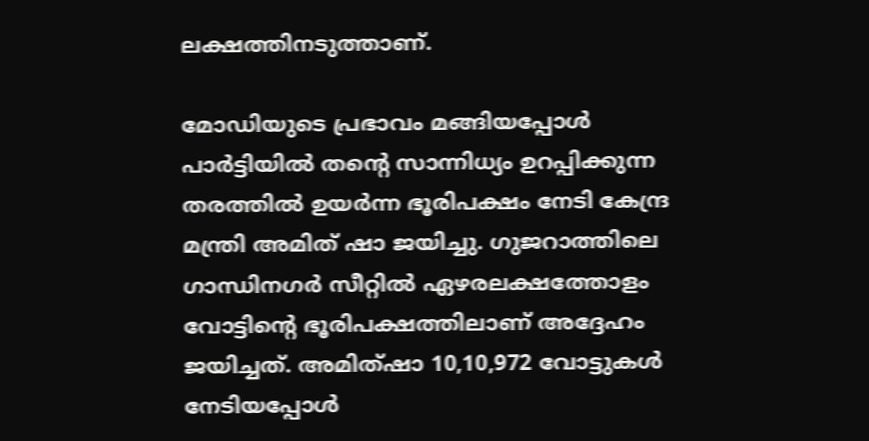ലക്ഷത്തിനടുത്താണ്.

മോഡിയുടെ പ്രഭാവം മങ്ങിയപ്പോള്‍ പാര്‍ട്ടിയില്‍ തന്റെ സാന്നിധ്യം ഉറപ്പിക്കുന്ന തരത്തില്‍ ഉയര്‍ന്ന ഭൂരിപക്ഷം നേടി കേന്ദ്ര മന്ത്രി അമിത് ഷാ ജയിച്ചു. ഗുജറാത്തിലെ ഗാന്ധിനഗർ സീറ്റിൽ ഏഴരലക്ഷത്തോളം വോട്ടിന്റെ ഭൂരിപക്ഷത്തിലാണ് അദ്ദേഹം ജയിച്ചത്. അമിത്ഷാ 10,10,972 വോട്ടുകള്‍ നേടിയപ്പോള്‍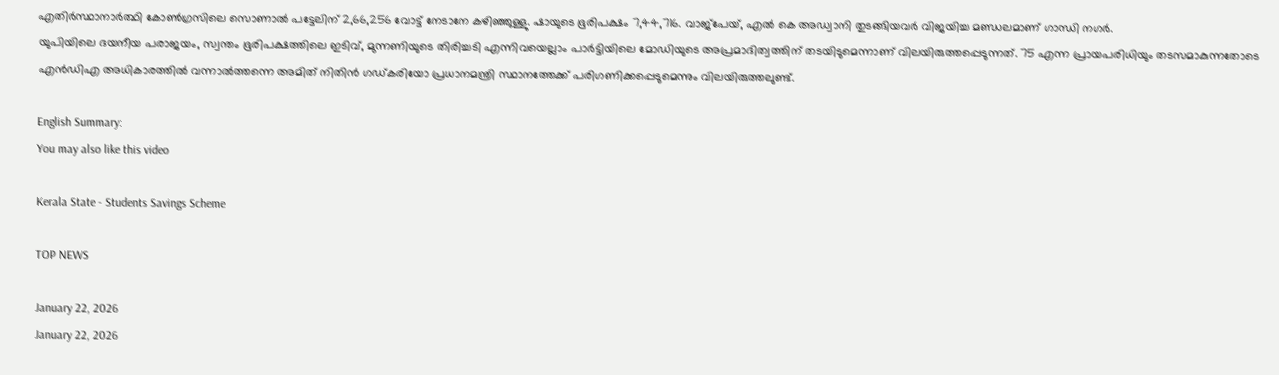എതിര്‍സ്ഥാനാര്‍ത്ഥി കോണ്‍ഗ്രസിലെ സൊണാൽ പട്ടേലിന് 2,66,256 വോട്ട് നേടാനേ കഴിഞ്ഞുള്ളു. ഷായുടെ ഭൂരിപക്ഷം 7,44,716. വാജ്പേയ്, എല്‍ കെ അഡ്വാനി തുടങ്ങിയവര്‍ വിജയിച്ച മണ്ഡലമാണ് ഗാന്ധി നഗര്‍.
യുപിയിലെ ദയനീയ പരാജയം, സ്വന്തം ഭൂരിപക്ഷത്തിലെ ഇടിവ്, മുന്നണിയുടെ തിരിച്ചടി എന്നിവയെല്ലാം പാര്‍ട്ടിയിലെ മോഡിയുടെ അപ്രമാദിത്വത്തിന് തടയിടുമെന്നാണ് വിലയിരുത്തപ്പെടുന്നത്. 75 എന്ന പ്രായപരിധിയും തടസമാകുന്നതോടെ എന്‍ഡിഎ അധികാരത്തില്‍ വന്നാല്‍ത്തന്നെ അമിത് നിതിന്‍ ഗഡ്കരിയോ പ്രധാനമന്ത്രി സ്ഥാനത്തേക്ക് പരിഗണിക്കപ്പെടുമെന്നും വിലയിരുത്തലുണ്ട്.

English Summary:
You may also like this video

Kerala State - Students Savings Scheme

TOP NEWS

January 22, 2026
January 22, 2026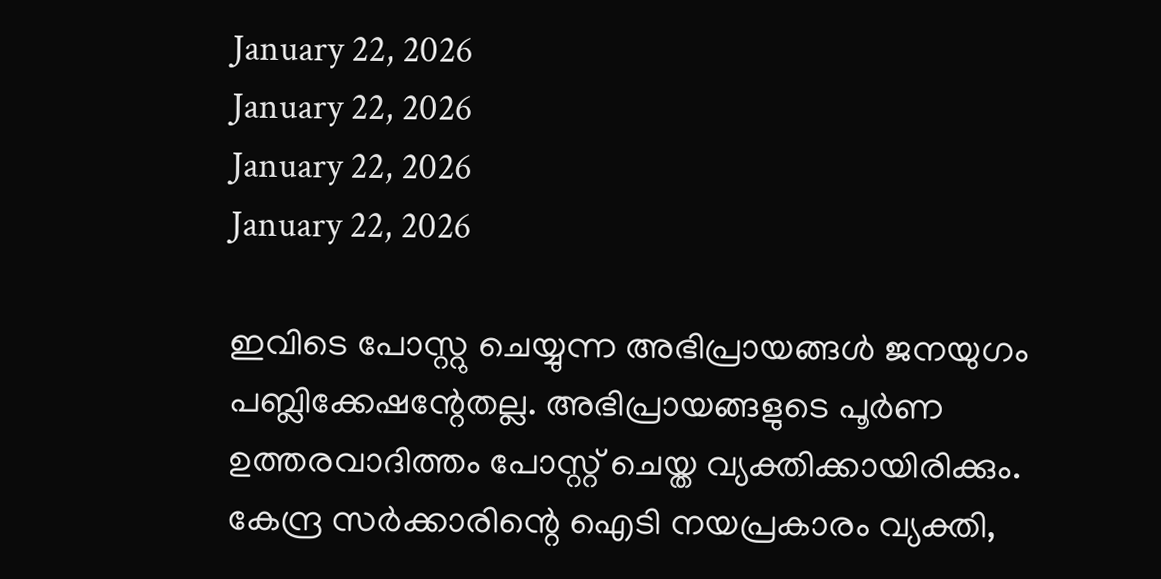January 22, 2026
January 22, 2026
January 22, 2026
January 22, 2026

ഇവിടെ പോസ്റ്റു ചെയ്യുന്ന അഭിപ്രായങ്ങള്‍ ജനയുഗം പബ്ലിക്കേഷന്റേതല്ല. അഭിപ്രായങ്ങളുടെ പൂര്‍ണ ഉത്തരവാദിത്തം പോസ്റ്റ് ചെയ്ത വ്യക്തിക്കായിരിക്കും. കേന്ദ്ര സര്‍ക്കാരിന്റെ ഐടി നയപ്രകാരം വ്യക്തി,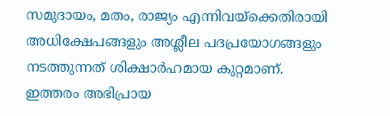സമുദായം, മതം, രാജ്യം എന്നിവയ്‌ക്കെതിരായി അധിക്ഷേപങ്ങളും അശ്ലീല പദപ്രയോഗങ്ങളും നടത്തുന്നത് ശിക്ഷാര്‍ഹമായ കുറ്റമാണ്. ഇത്തരം അഭിപ്രായ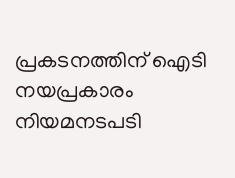പ്രകടനത്തിന് ഐടി നയപ്രകാരം നിയമനടപടി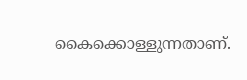കൈക്കൊള്ളുന്നതാണ്.